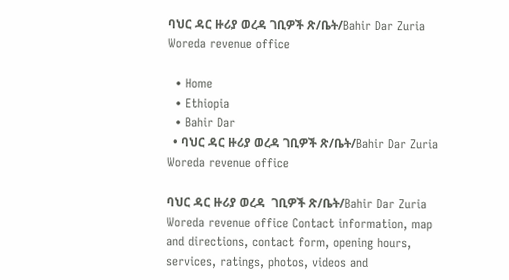ባህር ዳር ዙሪያ ወረዳ ገቢዎች ጽ/ቤት/Bahir Dar Zuria Woreda revenue office

  • Home
  • Ethiopia
  • Bahir Dar
  • ባህር ዳር ዙሪያ ወረዳ ገቢዎች ጽ/ቤት/Bahir Dar Zuria Woreda revenue office

ባህር ዳር ዙሪያ ወረዳ  ገቢዎች ጽ/ቤት/Bahir Dar Zuria Woreda revenue office Contact information, map and directions, contact form, opening hours, services, ratings, photos, videos and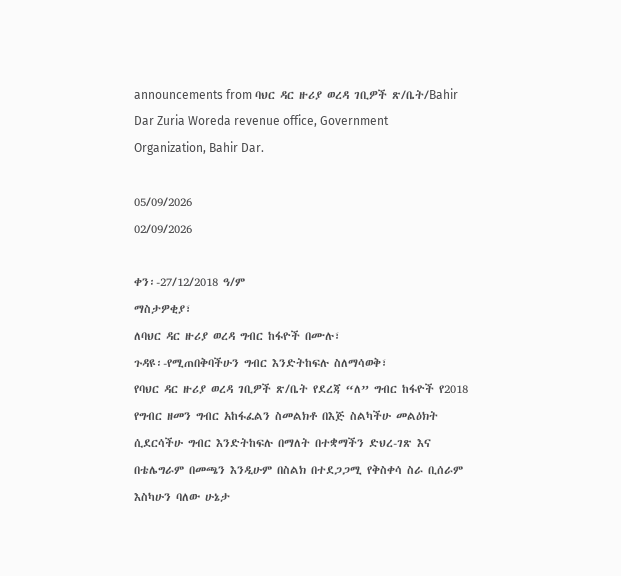announcements from ባህር ዳር ዙሪያ ወረዳ ገቢዎች ጽ/ቤት/Bahir Dar Zuria Woreda revenue office, Government Organization, Bahir Dar.

05/09/2026
02/09/2026

ቀን፡-27/12/2018 ዓ/ም
ማስታዎቂያ፣
ለባህር ዳር ዙሪያ ወረዳ ግብር ከፋዮች በሙሉ፣
ጉዳዩ፡-የሚጠበቅባችሁን ግብር እንድትከፍሉ ስለማሳወቅ፣
የባህር ዳር ዙሪያ ወረዳ ገቢዎች ጽ/ቤት የደረጃ “ለ” ግብር ከፋዮች የ2018 የግብር ዘመን ግብር አከፋፈልን ስመልክቶ በእጅ ስልካችሁ መልዕክት ሲደርሳችሁ ግብር እንድትከፍሉ በማለት በተቋማችን ድህረ-ገጽ እና በቴሌግራም በመጫን እንዲሁም በስልክ በተደጋጋሚ የቅስቀሳ ስራ ቢሰራም እስካሁን ባለው ሁኔታ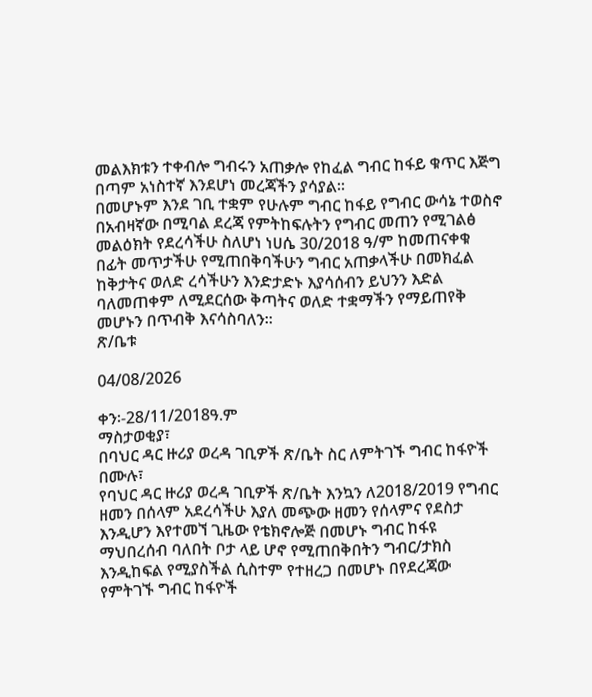መልእክቱን ተቀብሎ ግብሩን አጠቃሎ የከፈል ግብር ከፋይ ቁጥር እጅግ በጣም አነስተኛ እንደሆነ መረጃችን ያሳያል።
በመሆኑም እንደ ገቢ ተቋም የሁሉም ግብር ከፋይ የግብር ውሳኔ ተወስኖ በአብዛኛው በሚባል ደረጃ የምትከፍሉትን የግብር መጠን የሚገልፅ መልዕክት የደረሳችሁ ስለሆነ ነሀሴ 30/2018 ዓ/ም ከመጠናቀቁ በፊት መጥታችሁ የሚጠበቅባችሁን ግብር አጠቃላችሁ በመክፈል ከቅታትና ወለድ ረሳችሁን እንድታድኑ እያሳሰብን ይህንን እድል ባለመጠቀም ለሚደርሰው ቅጣትና ወለድ ተቋማችን የማይጠየቅ መሆኑን በጥብቅ እናሳስባለን።
ጽ/ቤቱ

04/08/2026

ቀን፡-28/11/2018ዓ.ም
ማስታወቂያ፣
በባህር ዳር ዙሪያ ወረዳ ገቢዎች ጽ/ቤት ስር ለምትገኙ ግብር ከፋዮች በሙሉ፣
የባህር ዳር ዙሪያ ወረዳ ገቢዎች ጽ/ቤት እንኳን ለ2018/2019 የግብር ዘመን በሰላም አደረሳችሁ እያለ መጭው ዘመን የሰላምና የደስታ እንዲሆን እየተመኘ ጊዜው የቴክኖሎጅ በመሆኑ ግብር ከፋዩ ማህበረሰብ ባለበት ቦታ ላይ ሆኖ የሚጠበቅበትን ግብር/ታክስ እንዲከፍል የሚያስችል ሲስተም የተዘረጋ በመሆኑ በየደረጃው የምትገኙ ግብር ከፋዮች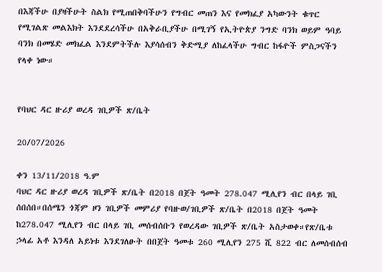በእጃችሁ በያዛችሁት ስልክ የሚጠበቅባችሁን የግብር መጠን እና የመክፈያ አካውንት ቁጥር የሚገልጽ መልእክት እንደደረሳችሁ በአቅራቢያችሁ በሚገኝ የኢትዮጵያ ንግድ ባንክ ወይም ዓባይ ባንክ በመሄድ መክፈል እንደምትችሉ እያሳሰብን ቅድሚያ ለከፈላችሁ ግብር ከፋዮች ምስጋናችን የላቀ ነው።


የባህር ዳር ዙሪያ ወረዳ ገቢዎች ጽ/ቤት

20/07/2026

ቀን 13/11/2018 ዓ.ም
ባህር ዳር ዙሪያ ወረዳ ገቢዎች ጽ/ቤት በ2018 በጀት ዓመት 278.047 ሚሊየን ብር በላይ ገቢ ሰበሰበ።በሰሜን ጎጃም ዞን ገቢዎች መምሪያ የባዙወ/ገቢዎች ጽ/ቤት በ2018 በጀት ዓመት ከ278.047 ሚሊየን ብር በላይ ገቢ መሰብሰቡን የወረዳው ገቢዎች ጽ/ቤት አስታወቀ።የጽ/ቤቱ ኃላፊ አቶ እንዳለ አይነቱ እንደገለፁት በበጀት ዓመቱ 260 ሚሊየን 275 ሺ 822 ብር ለመሰብሰብ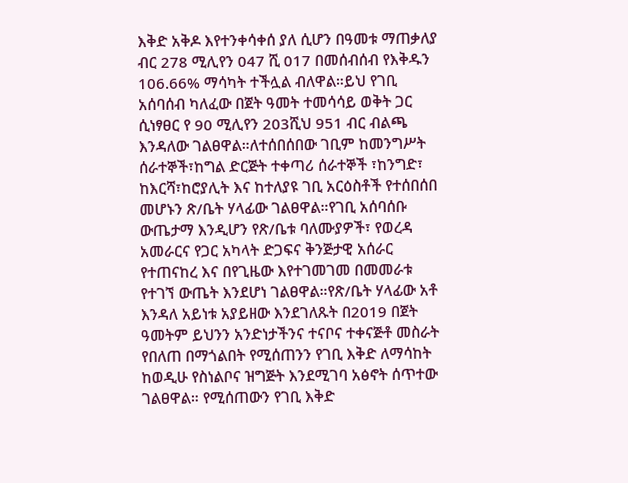እቅድ አቅዶ እየተንቀሳቀሰ ያለ ሲሆን በዓመቱ ማጠቃለያ ብር 278 ሚሊየን 047 ሺ 017 በመሰብሰብ የእቅዱን 106.66% ማሳካት ተችሏል ብለዋል።ይህ የገቢ አሰባሰብ ካለፈው በጀት ዓመት ተመሳሳይ ወቅት ጋር ሲነፃፀር የ 90 ሚሊየን 203ሺህ 951 ብር ብልጫ እንዳለው ገልፀዋል።ለተሰበሰበው ገቢም ከመንግሥት ሰራተኞች፣ከግል ድርጅት ተቀጣሪ ሰራተኞች ፣ከንግድ፣ ከእርሻ፣ከሮያሊት እና ከተለያዩ ገቢ አርዕስቶች የተሰበሰበ መሆኑን ጽ/ቤት ሃላፊው ገልፀዋል።የገቢ አሰባሰቡ ውጤታማ እንዲሆን የጽ/ቤቱ ባለሙያዎች፣ የወረዳ አመራርና የጋር አካላት ድጋፍና ቅንጅታዊ አሰራር የተጠናከረ እና በየጊዜው እየተገመገመ በመመራቱ የተገኘ ውጤት እንደሆነ ገልፀዋል።የጽ/ቤት ሃላፊው አቶ እንዳለ አይነቱ አያይዘው እንደገለጹት በ2019 በጀት ዓመትም ይህንን አንድነታችንና ተናቦና ተቀናጅቶ መስራት የበለጠ በማጎልበት የሚሰጠንን የገቢ እቅድ ለማሳከት ከወዲሁ የስነልቦና ዝግጅት እንደሚገባ አፅኖት ሰጥተው ገልፀዋል። የሚሰጠውን የገቢ እቅድ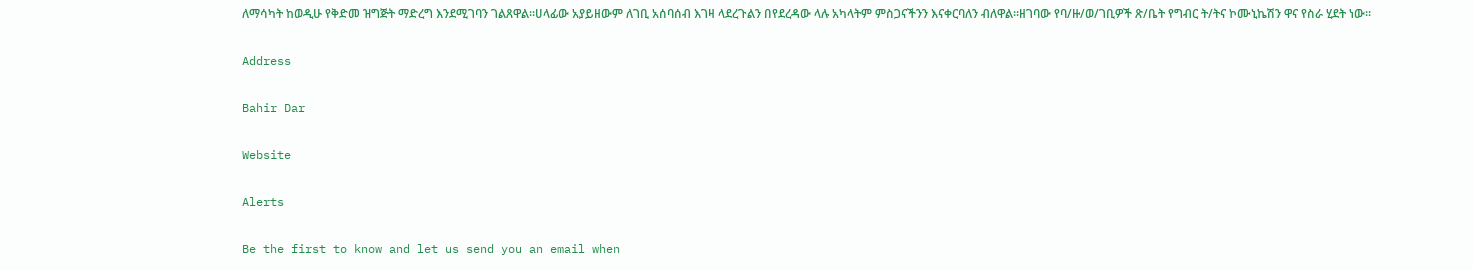ለማሳካት ከወዲሁ የቅድመ ዝግጅት ማድረግ እንደሚገባን ገልጸዋል።ሀላፊው አያይዘውም ለገቢ አሰባሰብ እገዛ ላደረጉልን በየደረዳው ላሉ አካላትም ምስጋናችንን እናቀርባለን ብለዋል።ዘገባው የባ/ዙ/ወ/ገቢዎች ጽ/ቤት የግብር ት/ትና ኮሙኒኬሽን ዋና የስራ ሂደት ነው።

Address

Bahir Dar

Website

Alerts

Be the first to know and let us send you an email when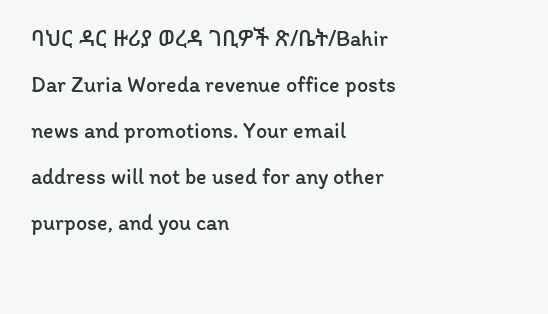ባህር ዳር ዙሪያ ወረዳ ገቢዎች ጽ/ቤት/Bahir Dar Zuria Woreda revenue office posts news and promotions. Your email address will not be used for any other purpose, and you can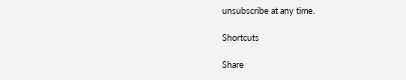unsubscribe at any time.

Shortcuts

Share